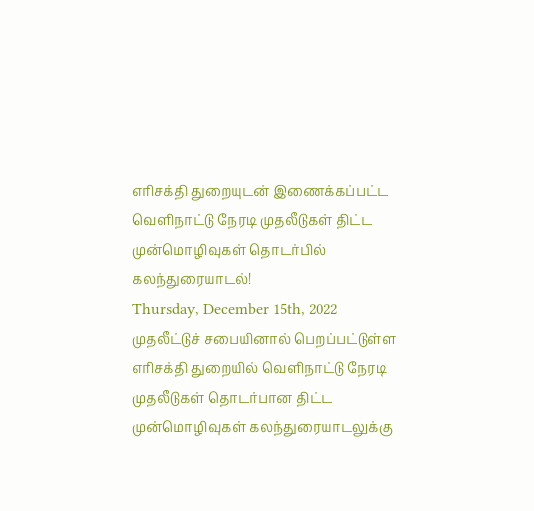எரிசக்தி துறையுடன் இணைக்கப்பட்ட வெளிநாட்டு நேரடி முதலீடுகள் திட்ட முன்மொழிவுகள் தொடர்பில் கலந்துரையாடல்!
Thursday, December 15th, 2022
முதலீட்டுச் சபையினால் பெறப்பட்டுள்ள எரிசக்தி துறையில் வெளிநாட்டு நேரடி முதலீடுகள் தொடர்பான திட்ட முன்மொழிவுகள் கலந்துரையாடலுக்கு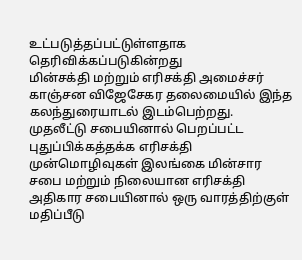உட்படுத்தப்பட்டுள்ளதாக தெரிவிக்கப்படுகின்றது
மின்சக்தி மற்றும் எரிசக்தி அமைச்சர் காஞ்சன விஜேசேகர தலைமையில் இந்த கலந்துரையாடல் இடம்பெற்றது.
முதலீட்டு சபையினால் பெறப்பட்ட புதுப்பிக்கத்தக்க எரிசக்தி முன்மொழிவுகள் இலங்கை மின்சார சபை மற்றும் நிலையான எரிசக்தி அதிகார சபையினால் ஒரு வாரத்திற்குள் மதிப்பீடு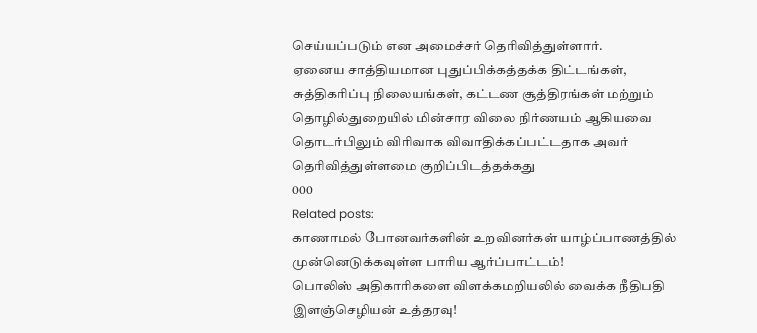செய்யப்படும் என அமைச்சர் தெரிவித்துள்ளார்.
ஏனைய சாத்தியமான புதுப்பிக்கத்தக்க திட்டங்கள், சுத்திகரிப்பு நிலையங்கள், கட்டண சூத்திரங்கள் மற்றும் தொழில்துறையில் மின்சார விலை நிர்ணயம் ஆகியவை தொடர்பிலும் விரிவாக விவாதிக்கப்பட்டதாக அவர் தெரிவித்துள்ளமை குறிப்பிடத்தக்கது
000
Related posts:
காணாமல் போனவர்களின் உறவினர்கள் யாழ்ப்பாணத்தில் முன்னெடுக்கவுள்ள பாரிய ஆர்ப்பாட்டம்!
பொலிஸ் அதிகாரிகளை விளக்கமறியலில் வைக்க நீதிபதி இளஞ்செழியன் உத்தரவு!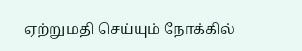ஏற்றுமதி செய்யும் நோக்கில்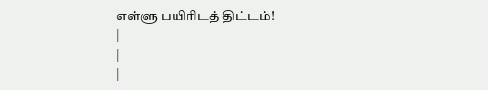எள்ளு பயிரிடத் திட்டம்!
|
|
|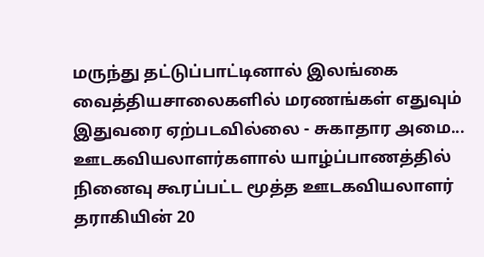மருந்து தட்டுப்பாட்டினால் இலங்கை வைத்தியசாலைகளில் மரணங்கள் எதுவும் இதுவரை ஏற்படவில்லை - சுகாதார அமை...
ஊடகவியலாளர்களால் யாழ்ப்பாணத்தில் நினைவு கூரப்பட்ட மூத்த ஊடகவியலாளர் தராகியின் 20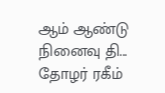ஆம் ஆண்டு நினைவு தி...
தோழர் ரகீம்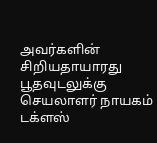அவர்களின் சிறியதாயாரது பூதவுடலுக்கு செயலாளர் நாயகம் டக்ளஸ்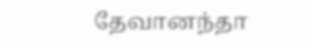தேவானந்தா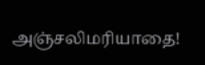அஞ்சலிமரியாதை!